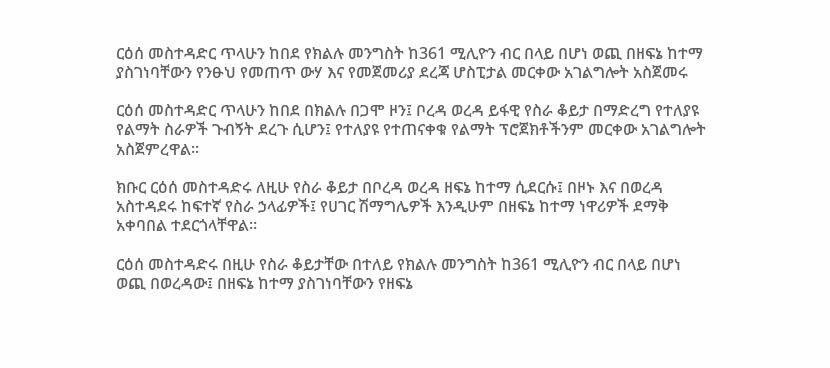ርዕሰ መስተዳድር ጥላሁን ከበደ የክልሉ መንግስት ከ361 ሚሊዮን ብር በላይ በሆነ ወጪ በዘፍኔ ከተማ ያስገነባቸውን የንፁህ የመጠጥ ውሃ እና የመጀመሪያ ደረጃ ሆስፒታል መርቀው አገልግሎት አስጀመሩ

ርዕሰ መስተዳድር ጥላሁን ከበደ በክልሉ በጋሞ ዞን፤ ቦረዳ ወረዳ ይፋዊ የስራ ቆይታ በማድረግ የተለያዩ የልማት ስራዎች ጉብኝት ደረጉ ሲሆን፤ የተለያዩ የተጠናቀቁ የልማት ፕሮጀክቶችንም መርቀው አገልግሎት አስጀምረዋል፡፡

ክቡር ርዕሰ መስተዳድሩ ለዚሁ የስራ ቆይታ በቦረዳ ወረዳ ዘፍኔ ከተማ ሲደርሱ፤ በዞኑ እና በወረዳ አስተዳደሩ ከፍተኛ የስራ ኃላፊዎች፤ የሀገር ሽማግሌዎች እንዲሁም በዘፍኔ ከተማ ነዋሪዎች ደማቅ አቀባበል ተደርጎላቸዋል፡፡

ርዕሰ መስተዳድሩ በዚሁ የስራ ቆይታቸው በተለይ የክልሉ መንግስት ከ361 ሚሊዮን ብር በላይ በሆነ ወጪ በወረዳው፤ በዘፍኔ ከተማ ያስገነባቸውን የዘፍኔ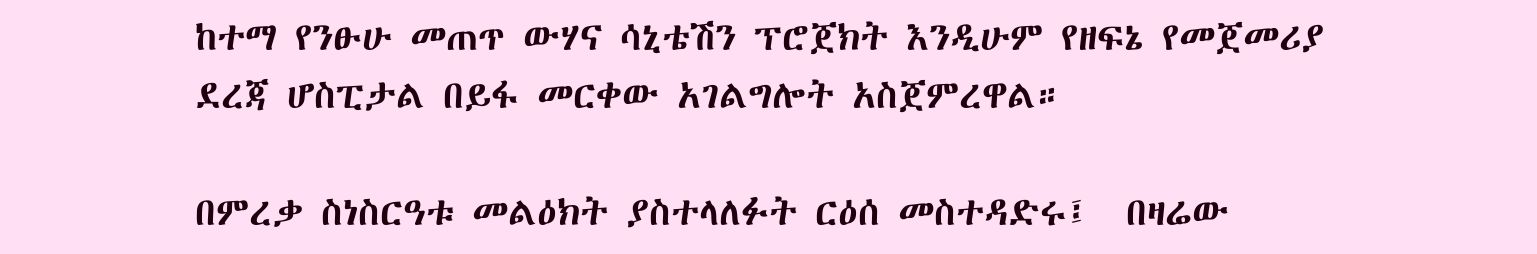ከተማ የንፁሁ መጠጥ ውሃና ሳኒቴሽን ፕሮጀክት እንዲሁም የዘፍኔ የመጀመሪያ ደረጃ ሆስፒታል በይፋ መርቀው አገልግሎት አስጀምረዋል።

በምረቃ ስነስርዓቱ መልዕክት ያስተላለፉት ርዕሰ መስተዳድሩ፤  በዛሬው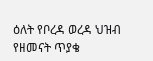ዕለት የቦረዳ ወረዳ ህዝብ የዘመናት ጥያቄ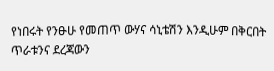የነበሩት የንፁሁ የመጠጥ ውሃና ሳኒቴሽን እንዲሁም በቅርበት ጥራቱንና ደረጃውን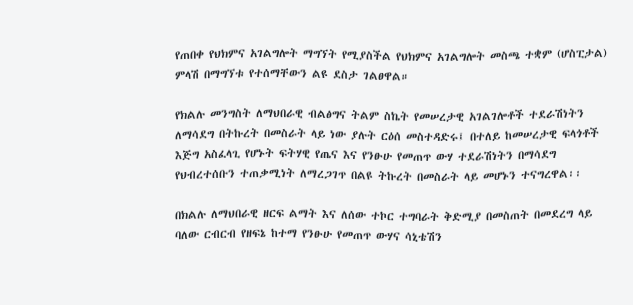የጠበቀ የህክምና አገልግሎት ማግኘት የሚያስችል የህክምና አገልግሎት መስጫ ተቋም (ሆስፒታል) ምላሽ በማግኘቱ የተሰማቸውን ልዩ ደስታ ገልፀዋል።

የክልሉ መንግስት ለማህበራዊ ብልፅግና ትልም ስኬት የመሠረታዊ አገልገሎቶች ተደራሽነትን ለማሳደግ በትኩረት በመስራት ላይ ነው ያሉት ርዕሰ መስተዳድሩ፤ በተለይ ከመሠረታዊ ፍላጎቶች እጅግ አስፈላጊ የሆኑት ፍትሃዊ የጤና እና የንፁሁ የመጠጥ ውሃ ተደራሽነትን በማሳደግ የህብረተሰቡን ተጠቃሚነት ለማረጋገጥ በልዩ ትኩረት በመስራት ላይ መሆኑን ተናግረዋል፡፡

በክልሉ ለማህበራዊ ዘርፍ ልማት እና ለሰው ተኮር ተግባራት ቅድሚያ በመስጠት በመደረግ ላይ ባለው ርብርብ የዘፍኔ ከተማ የንፁሁ የመጠጥ ውሃና ሳኒቴሽን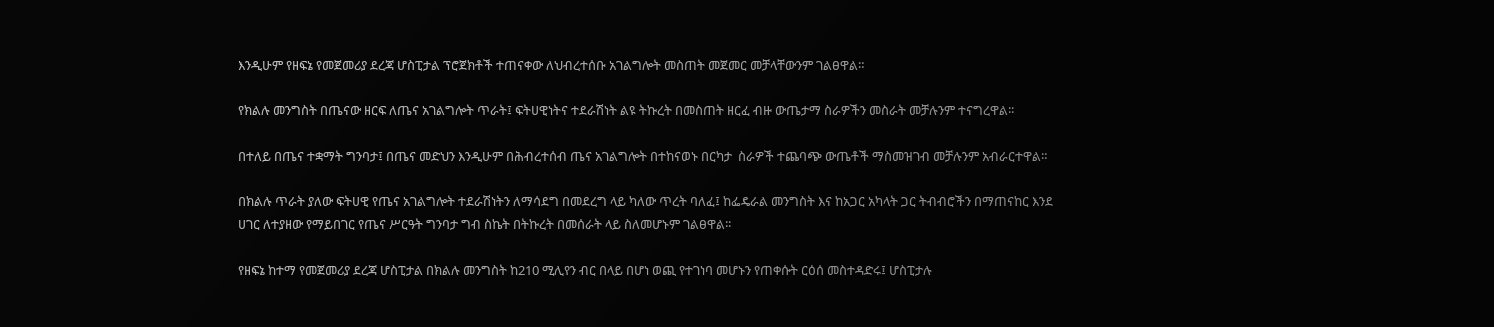እንዲሁም የዘፍኔ የመጀመሪያ ደረጃ ሆስፒታል ፕሮጀክቶች ተጠናቀው ለህብረተሰቡ አገልግሎት መስጠት መጀመር መቻላቸውንም ገልፀዋል።

የክልሉ መንግስት በጤናው ዘርፍ ለጤና አገልግሎት ጥራት፤ ፍትሀዊነትና ተደራሽነት ልዩ ትኩረት በመስጠት ዘርፈ ብዙ ውጤታማ ስራዎችን መስራት መቻሉንም ተናግረዋል፡፡

በተለይ በጤና ተቋማት ግንባታ፤ በጤና መድህን እንዲሁም በሕብረተሰብ ጤና አገልግሎት በተከናወኑ በርካታ  ስራዎች ተጨባጭ ውጤቶች ማስመዝገብ መቻሉንም አብራርተዋል።

በክልሉ ጥራት ያለው ፍትሀዊ የጤና አገልግሎት ተደራሽነትን ለማሳደግ በመደረግ ላይ ካለው ጥረት ባለፈ፤ ከፌዴራል መንግስት እና ከአጋር አካላት ጋር ትብብሮችን በማጠናከር እንደ ሀገር ለተያዘው የማይበገር የጤና ሥርዓት ግንባታ ግብ ስኬት በትኩረት በመሰራት ላይ ስለመሆኑም ገልፀዋል፡፡

የዘፍኔ ከተማ የመጀመሪያ ደረጃ ሆስፒታል በክልሉ መንግስት ከ210 ሚሊየን ብር በላይ በሆነ ወጪ የተገነባ መሆኑን የጠቀሱት ርዕሰ መስተዳድሩ፤ ሆስፒታሉ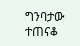ግንባታው ተጠናቆ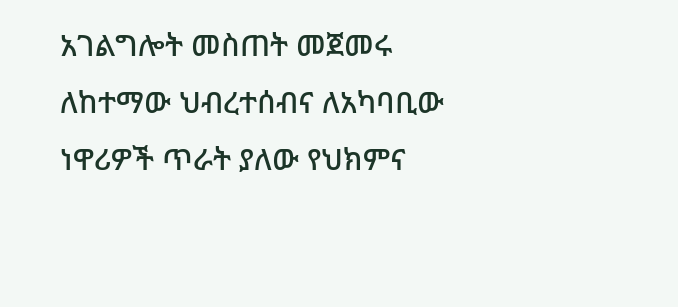አገልግሎት መስጠት መጀመሩ ለከተማው ህብረተሰብና ለአካባቢው ነዋሪዎች ጥራት ያለው የህክምና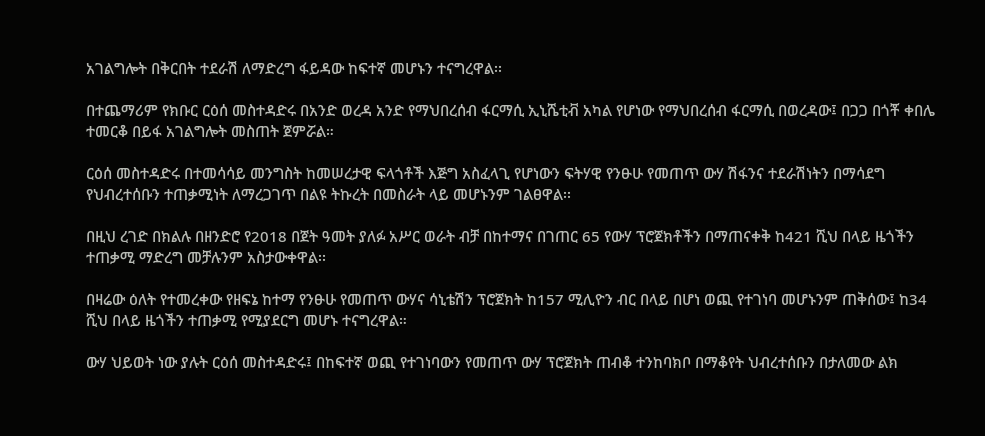አገልግሎት በቅርበት ተደራሽ ለማድረግ ፋይዳው ከፍተኛ መሆኑን ተናግረዋል፡፡

በተጨማሪም የክቡር ርዕሰ መስተዳድሩ በአንድ ወረዳ አንድ የማህበረሰብ ፋርማሲ ኢኒሼቲቭ አካል የሆነው የማህበረሰብ ፋርማሲ በወረዳው፤ በጋጋ በጎቾ ቀበሌ ተመርቆ በይፋ አገልግሎት መስጠት ጀምሯል።

ርዕሰ መስተዳድሩ በተመሳሳይ መንግስት ከመሠረታዊ ፍላጎቶች እጅግ አስፈላጊ የሆነውን ፍትሃዊ የንፁሁ የመጠጥ ውሃ ሽፋንና ተደራሽነትን በማሳደግ የህብረተሰቡን ተጠቃሚነት ለማረጋገጥ በልዩ ትኩረት በመስራት ላይ መሆኑንም ገልፀዋል፡፡

በዚህ ረገድ በክልሉ በዘንድሮ የ2018 በጀት ዓመት ያለፉ አሥር ወራት ብቻ በከተማና በገጠር 65 የውሃ ፕሮጀክቶችን በማጠናቀቅ ከ421 ሺህ በላይ ዜጎችን ተጠቃሚ ማድረግ መቻሉንም አስታውቀዋል፡፡

በዛሬው ዕለት የተመረቀው የዘፍኔ ከተማ የንፁሁ የመጠጥ ውሃና ሳኒቴሽን ፕሮጀክት ከ157 ሚሊዮን ብር በላይ በሆነ ወጪ የተገነባ መሆኑንም ጠቅሰው፤ ከ34 ሺህ በላይ ዜጎችን ተጠቃሚ የሚያደርግ መሆኑ ተናግረዋል።

ውሃ ህይወት ነው ያሉት ርዕሰ መስተዳድሩ፤ በከፍተኛ ወጪ የተገነባውን የመጠጥ ውሃ ፕሮጀክት ጠብቆ ተንከባክቦ በማቆየት ህብረተሰቡን በታለመው ልክ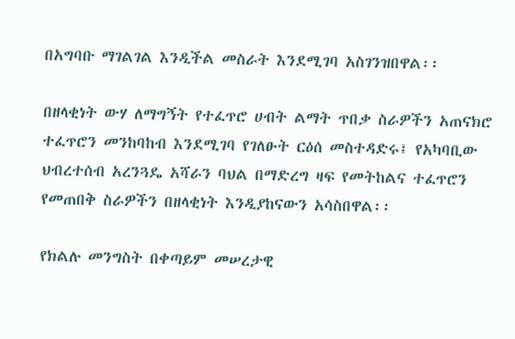በአግባቡ ማገልገል እንዲችል መስራት እንደሚገባ አስገንዝበዋል፡፡

በዘላቂነት ውሃ ለማግኝት የተፈጥሮ ሀብት ልማት ጥበቃ ስራዎችን አጠናክሮ ተፈጥሮን መንከባከብ እንደሚገባ የገለፁት ርዕሰ መስተዳድሩ፤ የአካባቢው ህብረተሰብ አረንጓዴ አሻራን ባህል በማድረግ ዛፍ የመትከልና ተፈጥሮን የመጠበቅ ስራዎችን በዘላቂነት እንዲያከናውን አሳስበዋል፡፡

የክልሉ መንግስት በቀጣይም መሠረታዊ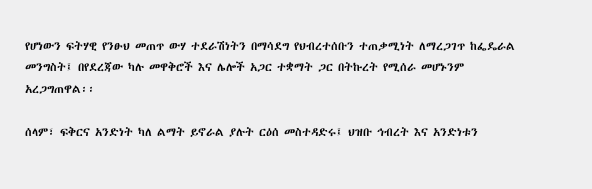የሆነውን ፍትሃዊ የንፁህ መጠጥ ውሃ ተደራሽነትን በማሳደግ የህብረተሰቡን ተጠቃሚነት ለማረጋገጥ ከፌዴራል መንግስት፤ በየደረጃው ካሉ መዋቅሮች እና ሌሎች አጋር ተቋማት ጋር በትኩረት የሚሰራ መሆኑንም አረጋግጠዋል፡፡

ሰላም፣ ፍቅርና አንድነት ካለ ልማት ይኖራል ያሉት ርዕሰ መስተዳድሩ፤ ህዝቡ ኅብረት እና አንድነቱን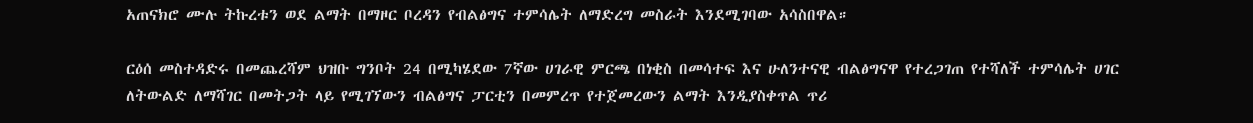አጠናክሮ ሙሉ ትኩረቱን ወደ ልማት በማዞር ቦረዳን የብልፅግና ተምሳሌት ለማድረግ መስራት እንደሚገባው አሳስበዋል።

ርዕሰ መስተዳድሩ በመጨረሻም ህዝቡ ግንቦት 24 በሚካሄደው 7ኛው ሀገራዊ ምርጫ በነቂስ በመሳተፍ እና ሁለንተናዊ ብልፅግናዋ የተረጋገጠ የተሻለች ተምሳሌት ሀገር ለትውልድ ለማሻገር በመትጋት ላይ የሚገኘውን ብልፅግና ፓርቲን በመምረጥ የተጀመረውን ልማት እንዲያስቀጥል ጥሪ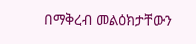በማቅረብ መልዕክታቸውን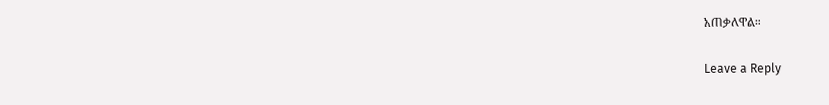አጠቃለዋል።

Leave a Reply